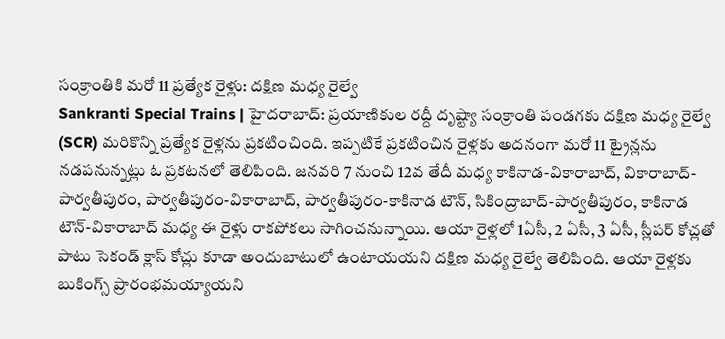సంక్రాంతికి మరో 11 ప్రత్యేక రైళ్లు: దక్షిణ మధ్య రైల్వే
Sankranti Special Trains | హైదరాబాద్: ప్రయాణికుల రద్దీ దృష్ట్యా సంక్రాంతి పండగకు దక్షిణ మధ్య రైల్వే (SCR) మరికొన్ని ప్రత్యేక రైళ్లను ప్రకటించింది. ఇప్పటికే ప్రకటించిన రైళ్లకు అదనంగా మరో 11 ట్రైన్లను నడపనున్నట్లు ఓ ప్రకటనలో తెలిపింది. జనవరి 7 నుంచి 12వ తేదీ మధ్య కాకినాడ-వికారాబాద్, వికారాబాద్-పార్వతీపురం, పార్వతీపురం-వికారాబాద్, పార్వతీపురం-కాకినాడ టౌన్, సికింద్రాబాద్-పార్వతీపురం, కాకినాడ టౌన్-వికారాబాద్ మధ్య ఈ రైళ్లు రాకపోకలు సాగించనున్నాయి. ఆయా రైళ్లలో 1ఏసీ, 2 ఏసీ, 3 ఏసీ, స్లీపర్ కోచ్లతో పాటు సెకండ్ క్లాస్ కోచ్లు కూడా అందుబాటులో ఉంటాయయని దక్షిణ మధ్య రైల్వే తెలిపింది. ఆయా రైళ్లకు బుకింగ్స్ ప్రారంభమయ్యాయని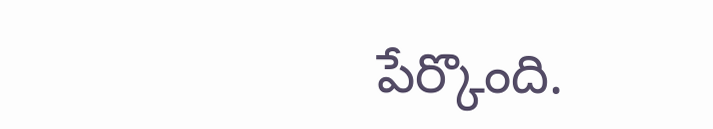పేర్కొంది.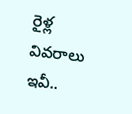రైళ్ల వివరాలు ఇవీ..